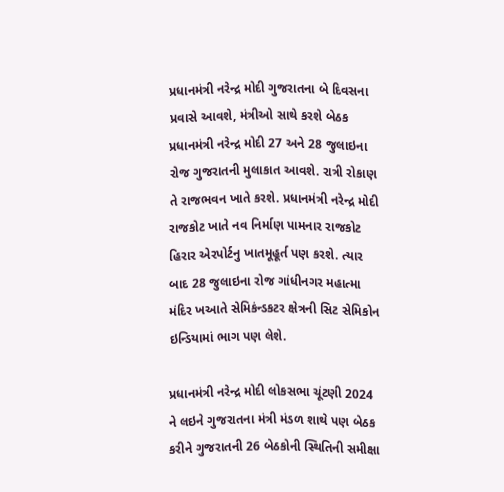પ્રધાનમંત્રી નરેન્દ્ર મોદી ગુજરાતના બે દિવસના પ્રવાસે આવશે, મંત્રીઓ સાથે કરશે બેઠક
પ્રધાનમંત્રી નરેન્દ્ર મોદી 27 અને 28 જુલાઇના રોજ ગુજરાતની મુલાકાત આવશે. રાત્રી રોકાણ તે રાજભવન ખાતે કરશે. પ્રધાનમંત્રી નરેન્દ્ર મોદી રાજકોટ ખાતે નવ નિર્માણ પામનાર રાજકોટ હિરાર એરપોર્ટનુ ખાતમૂહૂર્ત પણ કરશે. ત્યાર બાદ 28 જુલાઇના રોજ ગાંધીનગર મહાત્મા મંદિર ખઆતે સેમિકંન્ડકટર ક્ષેત્રની સિટ સેમિકોન ઇન્ડિયામાં ભાગ પણ લેશે.

પ્રધાનમંત્રી નરેન્દ્ર મોદી લોકસભા ચૂંટણી 2024 ને લઇને ગુજરાતના મંત્રી મંડળ શાથે પણ બેઠક કરીને ગુજરાતની 26 બેઠકોની સ્થિતિની સમીક્ષા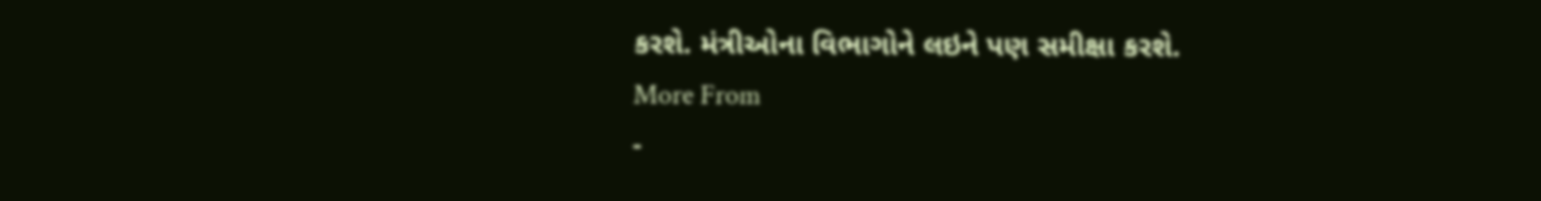કરશે. મંત્રીઓના વિભાગોને લઇને પણ સમીક્ષા કરશે.
More From
-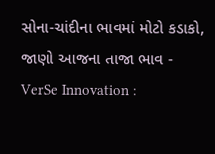સોના-ચાંદીના ભાવમાં મોટો કડાકો, જાણો આજના તાજા ભાવ -
VerSe Innovation :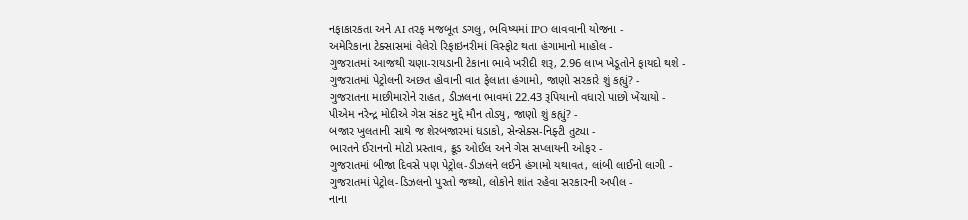નફાકારકતા અને AI તરફ મજબૂત ડગલુ, ભવિષ્યમાં IPO લાવવાની યોજના -
અમેરિકાના ટેક્સાસમાં વેલેરો રિફાઇનરીમાં વિસ્ફોટ થતા હંગામાનો માહોલ -
ગુજરાતમાં આજથી ચણા-રાયડાની ટેકાના ભાવે ખરીદી શરૂ, 2.96 લાખ ખેડૂતોને ફાયદો થશે -
ગુજરાતમાં પેટ્રોલની અછત હોવાની વાત ફેલાતા હંગામો, જાણો સરકારે શું કહ્યું? -
ગુજરાતના માછીમારોને રાહત, ડીઝલના ભાવમાં 22.43 રૂપિયાનો વધારો પાછો ખેંચાયો -
પીએમ નરેન્દ્ર મોદીએ ગેસ સંકટ મુદ્દે મૌન તોડ્યુ, જાણો શું કહ્યું? -
બજાર ખુલતાની સાથે જ શેરબજારમાં ધડાકો, સેન્સેક્સ-નિફ્ટી તુટ્યા -
ભારતને ઈરાનનો મોટો પ્રસ્તાવ, ક્રૂડ ઓઈલ અને ગેસ સપ્લાયની ઓફર -
ગુજરાતમાં બીજા દિવસે પણ પેટ્રોલ-ડીઝલને લઈને હંગામો યથાવત, લાંબી લાઈનો લાગી -
ગુજરાતમાં પેટ્રોલ-ડિઝલનો પુરતો જથ્થો, લોકોને શાંત રહેવા સરકારની અપીલ -
નાના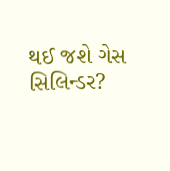થઈ જશે ગેસ સિલિન્ડર?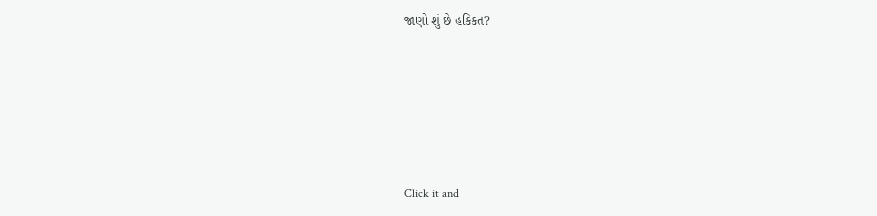જાણો શું છે હકિકત?







Click it and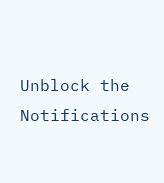Unblock the Notifications